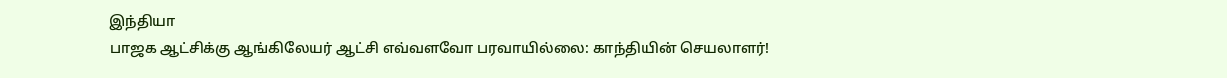இந்தியா
பாஜக ஆட்சிக்கு ஆங்கிலேயர் ஆட்சி எவ்வளவோ பரவாயில்லை: காந்தியின் செயலாளர்!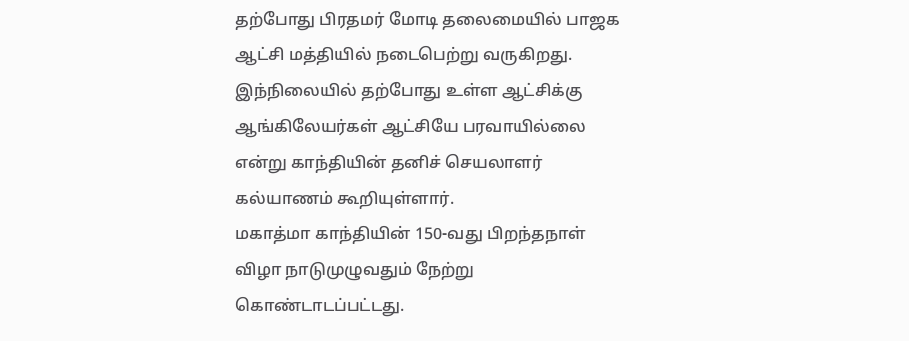தற்போது பிரதமர் மோடி தலைமையில் பாஜக ஆட்சி மத்தியில் நடைபெற்று வருகிறது. இந்நிலையில் தற்போது உள்ள ஆட்சிக்கு ஆங்கிலேயர்கள் ஆட்சியே பரவாயில்லை என்று காந்தியின் தனிச் செயலாளர் கல்யாணம் கூறியுள்ளார்.
மகாத்மா காந்தியின் 150-வது பிறந்தநாள் விழா நாடுமுழுவதும் நேற்று கொண்டாடப்பட்டது.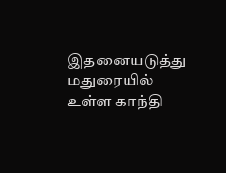இதனையடுத்து மதுரையில் உள்ள காந்தி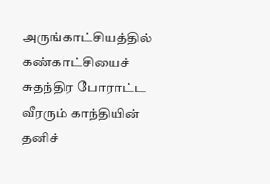அருங்காட்சியத்தில் கண்காட்சியைச் சுதந்திர போராட்ட வீரரும் காந்தியின் தனிச்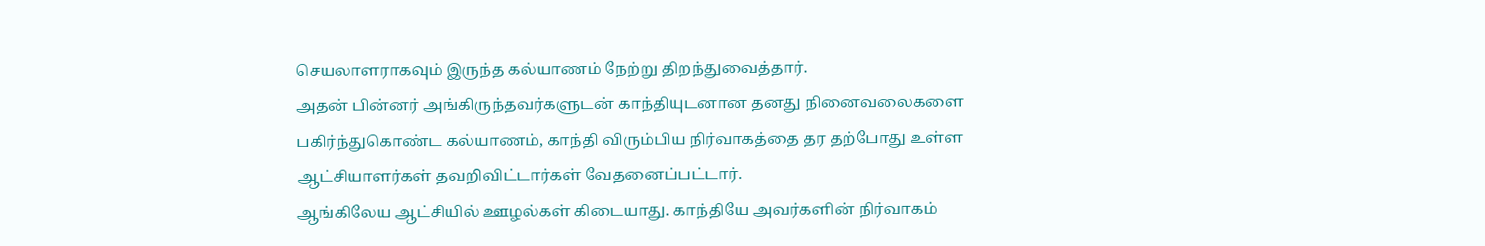செயலாளராகவும் இருந்த கல்யாணம் நேற்று திறந்துவைத்தார்.
அதன் பின்னர் அங்கிருந்தவர்களுடன் காந்தியுடனான தனது நினைவலைகளை பகிர்ந்துகொண்ட கல்யாணம், காந்தி விரும்பிய நிர்வாகத்தை தர தற்போது உள்ள ஆட்சியாளர்கள் தவறிவிட்டார்கள் வேதனைப்பட்டார்.
ஆங்கிலேய ஆட்சியில் ஊழல்கள் கிடையாது. காந்தியே அவர்களின் நிர்வாகம்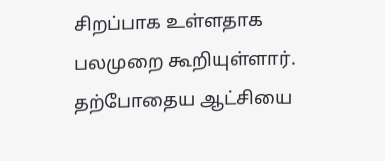சிறப்பாக உள்ளதாக பலமுறை கூறியுள்ளார். தற்போதைய ஆட்சியை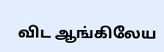விட ஆங்கிலேய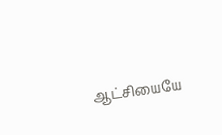ஆட்சியையே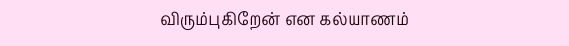விரும்புகிறேன் என கல்யாணம்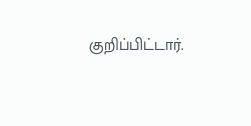குறிப்பிட்டார்.